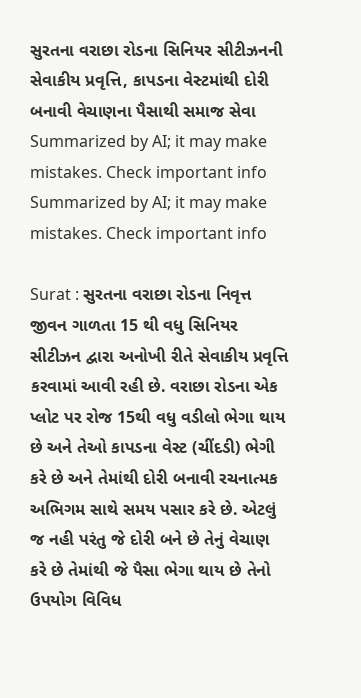સુરતના વરાછા રોડના સિનિયર સીટીઝનની સેવાકીય પ્રવૃત્તિ, કાપડના વેસ્ટમાંથી દોરી બનાવી વેચાણના પૈસાથી સમાજ સેવા
Summarized by AI; it may make mistakes. Check important info
Summarized by AI; it may make mistakes. Check important info

Surat : સુરતના વરાછા રોડના નિવૃત્ત જીવન ગાળતા 15 થી વધુ સિનિયર સીટીઝન દ્વારા અનોખી રીતે સેવાકીય પ્રવૃત્તિ કરવામાં આવી રહી છે. વરાછા રોડના એક પ્લોટ પર રોજ 15થી વધુ વડીલો ભેગા થાય છે અને તેઓ કાપડના વેસ્ટ (ચીંદડી) ભેગી કરે છે અને તેમાંથી દોરી બનાવી રચનાત્મક અભિગમ સાથે સમય પસાર કરે છે. એટલું જ નહી પરંતુ જે દોરી બને છે તેનું વેચાણ કરે છે તેમાંથી જે પૈસા ભેગા થાય છે તેનો ઉપયોગ વિવિધ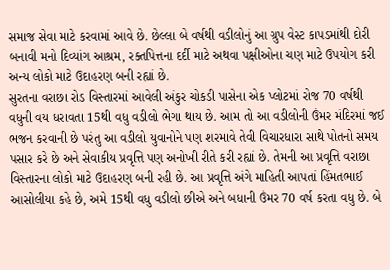સમાજ સેવા માટે કરવામાં આવે છે. છેલ્લા બે વર્ષથી વડીલોનું આ ગ્રુપ વેસ્ટ કાપડમાંથી દોરી બનાવી મનો દિવ્યાંગ આશ્રમ, રક્તપિત્તના દર્દી માટે અથવા પક્ષીઓના ચણ માટે ઉપયોગ કરી અન્ય લોકો માટે ઉદાહરણ બની રહ્યાં છે.
સુરતના વરાછા રોડ વિસ્તારમાં આવેલી અંકુર ચોકડી પાસેના એક પ્લોટમાં રોજ 70 વર્ષથી વધુની વય ધરાવતા 15થી વધુ વડીલો ભેગા થાય છે. આમ તો આ વડીલોની ઉંમર મંદિરમાં જઈ ભજન કરવાની છે પરંતુ આ વડીલો યુવાનોને પણ શરમાવે તેવી વિચારધારા સાથે પોતનો સમય પસાર કરે છે અને સેવાકીય પ્રવૃત્તિ પણ અનોખી રીતે કરી રહ્યાં છે. તેમની આ પ્રવૃત્તિ વરાછા વિસ્તારના લોકો માટે ઉદાહરણ બની રહી છે. આ પ્રવૃત્તિ અંગે માહિતી આપતાં હિંમતભાઈ આસોલીયા કહે છે, અમે 15થી વધુ વડીલો છીએ અને બધાની ઉંમર 70 વર્ષ કરતા વધુ છે. બે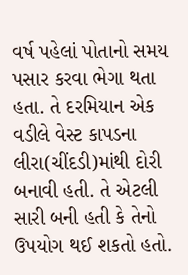વર્ષ પહેલાં પોતાનો સમય પસાર કરવા ભેગા થતા હતા. તે દરમિયાન એક વડીલે વેસ્ટ કાપડના લીરા(ચીંદડી)માંથી દોરી બનાવી હતી. તે એટલી સારી બની હતી કે તેનો ઉપયોગ થઈ શકતો હતો.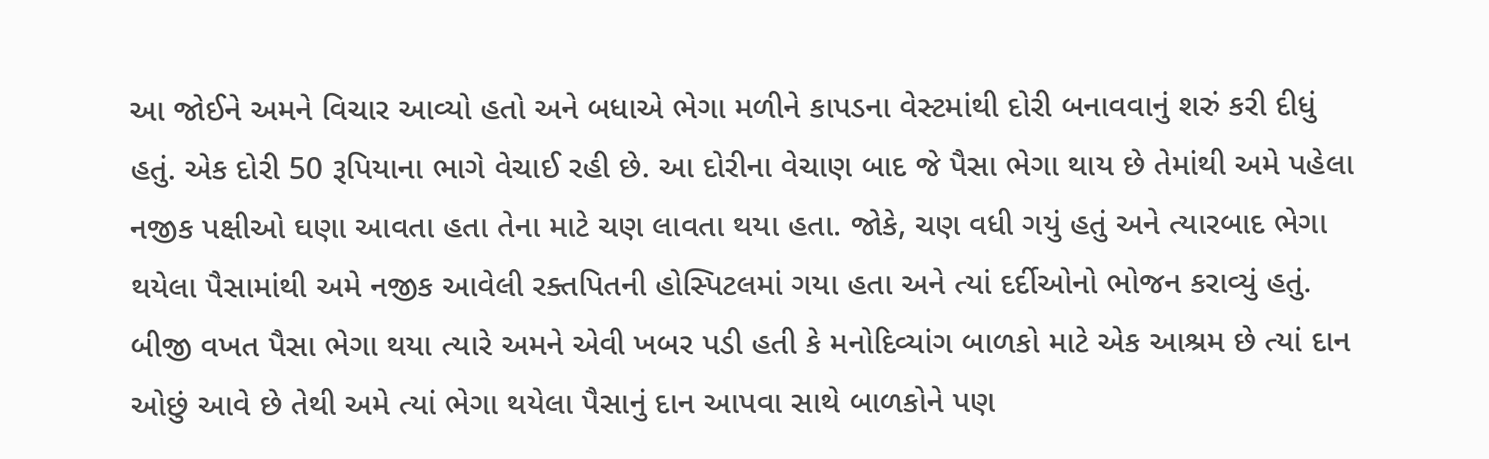આ જોઈને અમને વિચાર આવ્યો હતો અને બધાએ ભેગા મળીને કાપડના વેસ્ટમાંથી દોરી બનાવવાનું શરું કરી દીધું હતું. એક દોરી 50 રૂપિયાના ભાગે વેચાઈ રહી છે. આ દોરીના વેચાણ બાદ જે પૈસા ભેગા થાય છે તેમાંથી અમે પહેલા નજીક પક્ષીઓ ઘણા આવતા હતા તેના માટે ચણ લાવતા થયા હતા. જોકે, ચણ વધી ગયું હતું અને ત્યારબાદ ભેગા થયેલા પૈસામાંથી અમે નજીક આવેલી રક્તપિતની હોસ્પિટલમાં ગયા હતા અને ત્યાં દર્દીઓનો ભોજન કરાવ્યું હતું. બીજી વખત પૈસા ભેગા થયા ત્યારે અમને એવી ખબર પડી હતી કે મનોદિવ્યાંગ બાળકો માટે એક આશ્રમ છે ત્યાં દાન ઓછું આવે છે તેથી અમે ત્યાં ભેગા થયેલા પૈસાનું દાન આપવા સાથે બાળકોને પણ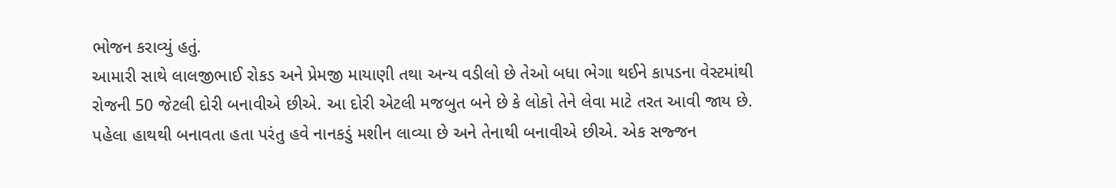ભોજન કરાવ્યું હતું.
આમારી સાથે લાલજીભાઈ રોકડ અને પ્રેમજી માયાણી તથા અન્ય વડીલો છે તેઓ બધા ભેગા થઈને કાપડના વેસ્ટમાંથી રોજની 50 જેટલી દોરી બનાવીએ છીએ. આ દોરી એટલી મજબુત બને છે કે લોકો તેને લેવા માટે તરત આવી જાય છે. પહેલા હાથથી બનાવતા હતા પરંતુ હવે નાનકડું મશીન લાવ્યા છે અને તેનાથી બનાવીએ છીએ. એક સજ્જન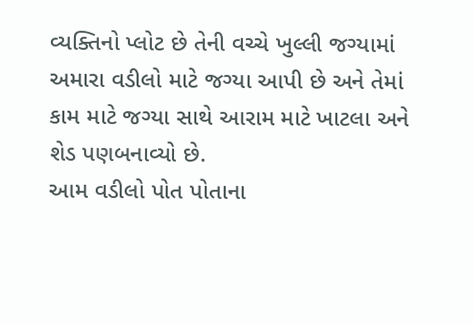વ્યક્તિનો પ્લોટ છે તેની વચ્ચે ખુલ્લી જગ્યામાં અમારા વડીલો માટે જગ્યા આપી છે અને તેમાં કામ માટે જગ્યા સાથે આરામ માટે ખાટલા અને શેડ પણબનાવ્યો છે.
આમ વડીલો પોત પોતાના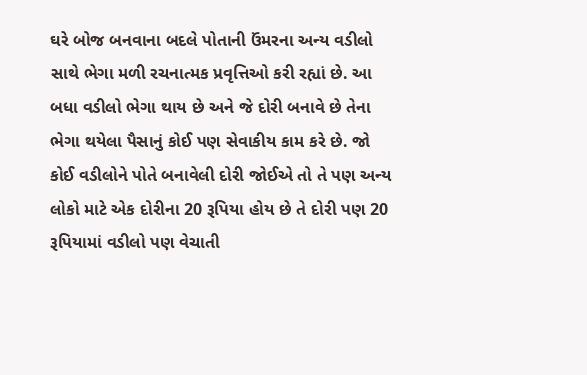ઘરે બોજ બનવાના બદલે પોતાની ઉંમરના અન્ય વડીલો સાથે ભેગા મળી રચનાત્મક પ્રવૃત્તિઓ કરી રહ્યાં છે. આ બધા વડીલો ભેગા થાય છે અને જે દોરી બનાવે છે તેના ભેગા થયેલા પૈસાનું કોઈ પણ સેવાકીય કામ કરે છે. જો કોઈ વડીલોને પોતે બનાવેલી દોરી જોઈએ તો તે પણ અન્ય લોકો માટે એક દોરીના 20 રૂપિયા હોય છે તે દોરી પણ 20 રૂપિયામાં વડીલો પણ વેચાતી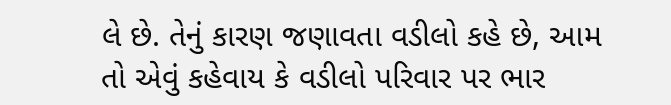લે છે. તેનું કારણ જણાવતા વડીલો કહે છે, આમ તો એવું કહેવાય કે વડીલો પરિવાર પર ભાર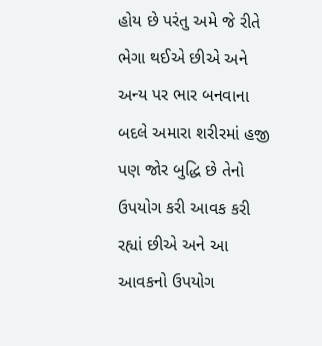હોય છે પરંતુ અમે જે રીતે ભેગા થઈએ છીએ અને અન્ય પર ભાર બનવાના બદલે અમારા શરીરમાં હજી પણ જોર બુદ્ધિ છે તેનો ઉપયોગ કરી આવક કરી રહ્યાં છીએ અને આ આવકનો ઉપયોગ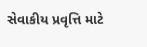સેવાકીય પ્રવૃત્તિ માટે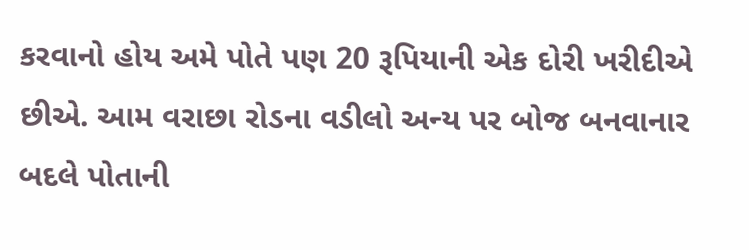કરવાનો હોય અમે પોતે પણ 20 રૂપિયાની એક દોરી ખરીદીએ છીએ. આમ વરાછા રોડના વડીલો અન્ય પર બોજ બનવાનાર બદલે પોતાની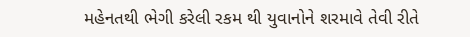મહેનતથી ભેગી કરેલી રકમ થી યુવાનોને શરમાવે તેવી રીતે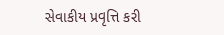સેવાકીય પ્રવૃત્તિ કરી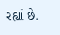રહ્યાં છે.